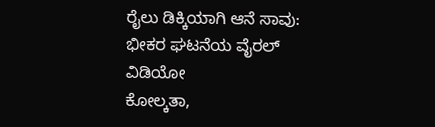ರೈಲು ಡಿಕ್ಕಿಯಾಗಿ ಆನೆ ಸಾವು: ಭೀಕರ ಘಟನೆಯ ವೈರಲ್ ವಿಡಿಯೋ
ಕೋಲ್ಕತಾ,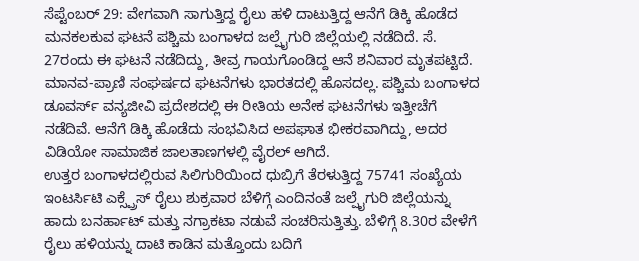ಸೆಪ್ಟೆಂಬರ್ 29: ವೇಗವಾಗಿ ಸಾಗುತ್ತಿದ್ದ ರೈಲು ಹಳಿ ದಾಟುತ್ತಿದ್ದ ಆನೆಗೆ ಡಿಕ್ಕಿ ಹೊಡೆದ ಮನಕಲಕುವ ಘಟನೆ ಪಶ್ಚಿಮ ಬಂಗಾಳದ ಜಲ್ಪೈಗುರಿ ಜಿಲ್ಲೆಯಲ್ಲಿ ನಡೆದಿದೆ. ಸೆ. 27ರಂದು ಈ ಘಟನೆ ನಡೆದಿದ್ದು, ತೀವ್ರ ಗಾಯಗೊಂಡಿದ್ದ ಆನೆ ಶನಿವಾರ ಮೃತಪಟ್ಟಿದೆ.
ಮಾನವ-ಪ್ರಾಣಿ ಸಂಘರ್ಷದ ಘಟನೆಗಳು ಭಾರತದಲ್ಲಿ ಹೊಸದಲ್ಲ. ಪಶ್ಚಿಮ ಬಂಗಾಳದ ಡೂವರ್ಸ್ ವನ್ಯಜೀವಿ ಪ್ರದೇಶದಲ್ಲಿ ಈ ರೀತಿಯ ಅನೇಕ ಘಟನೆಗಳು ಇತ್ತೀಚೆಗೆ ನಡೆದಿವೆ. ಆನೆಗೆ ಡಿಕ್ಕಿ ಹೊಡೆದು ಸಂಭವಿಸಿದ ಅಪಘಾತ ಭೀಕರವಾಗಿದ್ದು, ಅದರ ವಿಡಿಯೋ ಸಾಮಾಜಿಕ ಜಾಲತಾಣಗಳಲ್ಲಿ ವೈರಲ್ ಆಗಿದೆ.
ಉತ್ತರ ಬಂಗಾಳದಲ್ಲಿರುವ ಸಿಲಿಗುರಿಯಿಂದ ಧುಬ್ರಿಗೆ ತೆರಳುತ್ತಿದ್ದ 75741 ಸಂಖ್ಯೆಯ ಇಂಟರ್ಸಿಟಿ ಎಕ್ಸ್ಪ್ರೆಸ್ ರೈಲು ಶುಕ್ರವಾರ ಬೆಳಿಗ್ಗೆ ಎಂದಿನಂತೆ ಜಲ್ಪೈಗುರಿ ಜಿಲ್ಲೆಯನ್ನು ಹಾದು ಬನರ್ಹಾಟ್ ಮತ್ತು ನಗ್ರಾಕಟಾ ನಡುವೆ ಸಂಚರಿಸುತ್ತಿತ್ತು. ಬೆಳಿಗ್ಗೆ 8.30ರ ವೇಳೆಗೆ ರೈಲು ಹಳಿಯನ್ನು ದಾಟಿ ಕಾಡಿನ ಮತ್ತೊಂದು ಬದಿಗೆ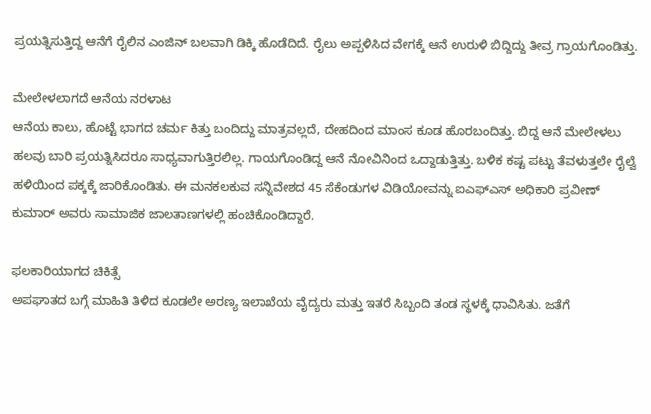ಪ್ರಯತ್ನಿಸುತ್ತಿದ್ದ ಆನೆಗೆ ರೈಲಿನ ಎಂಜಿನ್ ಬಲವಾಗಿ ಡಿಕ್ಕಿ ಹೊಡೆದಿದೆ. ರೈಲು ಅಪ್ಪಳಿಸಿದ ವೇಗಕ್ಕೆ ಆನೆ ಉರುಳಿ ಬಿದ್ದಿದ್ದು ತೀವ್ರ ಗ್ರಾಯಗೊಂಡಿತ್ತು.

ಮೇಲೇಳಲಾಗದೆ ಆನೆಯ ನರಳಾಟ
ಆನೆಯ ಕಾಲು, ಹೊಟ್ಟೆ ಭಾಗದ ಚರ್ಮ ಕಿತ್ತು ಬಂದಿದ್ದು ಮಾತ್ರವಲ್ಲದೆ, ದೇಹದಿಂದ ಮಾಂಸ ಕೂಡ ಹೊರಬಂದಿತ್ತು. ಬಿದ್ದ ಆನೆ ಮೇಲೇಳಲು ಹಲವು ಬಾರಿ ಪ್ರಯತ್ನಿಸಿದರೂ ಸಾಧ್ಯವಾಗುತ್ತಿರಲಿಲ್ಲ. ಗಾಯಗೊಂಡಿದ್ದ ಆನೆ ನೋವಿನಿಂದ ಒದ್ದಾಡುತ್ತಿತ್ತು. ಬಳಿಕ ಕಷ್ಟ ಪಟ್ಟು ತೆವಳುತ್ತಲೇ ರೈಲ್ವೆ ಹಳಿಯಿಂದ ಪಕ್ಕಕ್ಕೆ ಜಾರಿಕೊಂಡಿತು. ಈ ಮನಕಲಕುವ ಸನ್ನಿವೇಶದ 45 ಸೆಕೆಂಡುಗಳ ವಿಡಿಯೋವನ್ನು ಐಎಫ್ಎಸ್ ಅಧಿಕಾರಿ ಪ್ರವೀಣ್ ಕುಮಾರ್ ಅವರು ಸಾಮಾಜಿಕ ಜಾಲತಾಣಗಳಲ್ಲಿ ಹಂಚಿಕೊಂಡಿದ್ದಾರೆ.

ಫಲಕಾರಿಯಾಗದ ಚಿಕಿತ್ಸೆ
ಅಪಘಾತದ ಬಗ್ಗೆ ಮಾಹಿತಿ ತಿಳಿದ ಕೂಡಲೇ ಅರಣ್ಯ ಇಲಾಖೆಯ ವೈದ್ಯರು ಮತ್ತು ಇತರೆ ಸಿಬ್ಬಂದಿ ತಂಡ ಸ್ಥಳಕ್ಕೆ ಧಾವಿಸಿತು. ಜತೆಗೆ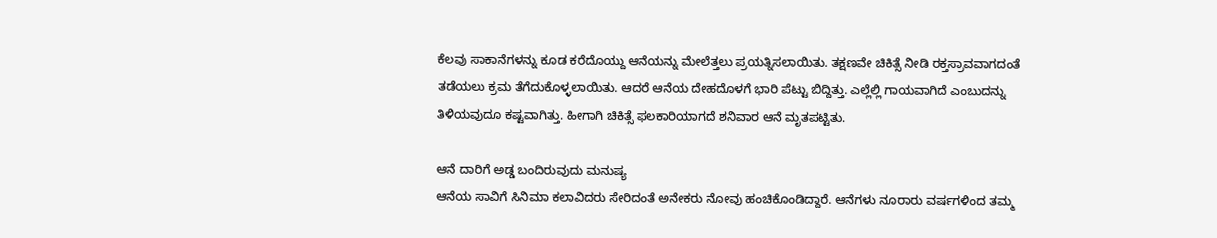ಕೆಲವು ಸಾಕಾನೆಗಳನ್ನು ಕೂಡ ಕರೆದೊಯ್ದು ಆನೆಯನ್ನು ಮೇಲೆತ್ತಲು ಪ್ರಯತ್ನಿಸಲಾಯಿತು. ತಕ್ಷಣವೇ ಚಿಕಿತ್ಸೆ ನೀಡಿ ರಕ್ತಸ್ರಾವವಾಗದಂತೆ ತಡೆಯಲು ಕ್ರಮ ತೆಗೆದುಕೊಳ್ಳಲಾಯಿತು. ಆದರೆ ಆನೆಯ ದೇಹದೊಳಗೆ ಭಾರಿ ಪೆಟ್ಟು ಬಿದ್ದಿತ್ತು. ಎಲ್ಲೆಲ್ಲಿ ಗಾಯವಾಗಿದೆ ಎಂಬುದನ್ನು ತಿಳಿಯವುದೂ ಕಷ್ಟವಾಗಿತ್ತು. ಹೀಗಾಗಿ ಚಿಕಿತ್ಸೆ ಫಲಕಾರಿಯಾಗದೆ ಶನಿವಾರ ಆನೆ ಮೃತಪಟ್ಟಿತು.

ಆನೆ ದಾರಿಗೆ ಅಡ್ಡ ಬಂದಿರುವುದು ಮನುಷ್ಯ
ಆನೆಯ ಸಾವಿಗೆ ಸಿನಿಮಾ ಕಲಾವಿದರು ಸೇರಿದಂತೆ ಅನೇಕರು ನೋವು ಹಂಚಿಕೊಂಡಿದ್ದಾರೆ. ಆನೆಗಳು ನೂರಾರು ವರ್ಷಗಳಿಂದ ತಮ್ಮ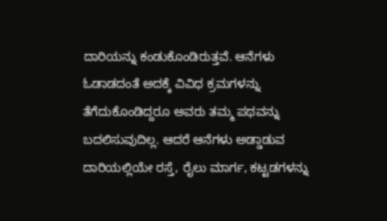ದಾರಿಯನ್ನು ಕಂಡುಕೊಂಡಿರುತ್ತವೆ. ಆನೆಗಳು ಓಡಾಡದಂತೆ ಅದಕ್ಕೆ ವಿವಿಧ ಕ್ರಮಗಳನ್ನು ತೆಗೆದುಕೊಂಡಿದ್ದರೂ ಅವರು ತಮ್ಮ ಪಥವನ್ನು ಬದಲಿಸುವುದಿಲ್ಲ. ಆದರೆ ಆನೆಗಳು ಅಡ್ಡಾಡುವ ದಾರಿಯಲ್ಲಿಯೇ ರಸ್ತೆ, ರೈಲು ಮಾರ್ಗ, ಕಟ್ಟಡಗಳನ್ನು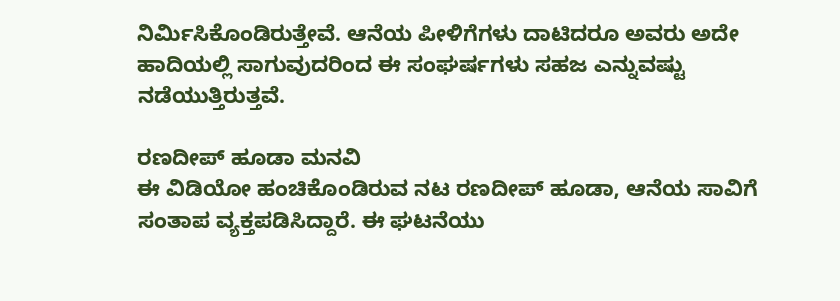ನಿರ್ಮಿಸಿಕೊಂಡಿರುತ್ತೇವೆ. ಆನೆಯ ಪೀಳಿಗೆಗಳು ದಾಟಿದರೂ ಅವರು ಅದೇ ಹಾದಿಯಲ್ಲಿ ಸಾಗುವುದರಿಂದ ಈ ಸಂಘರ್ಷಗಳು ಸಹಜ ಎನ್ನುವಷ್ಟು ನಡೆಯುತ್ತಿರುತ್ತವೆ.

ರಣದೀಪ್ ಹೂಡಾ ಮನವಿ
ಈ ವಿಡಿಯೋ ಹಂಚಿಕೊಂಡಿರುವ ನಟ ರಣದೀಪ್ ಹೂಡಾ, ಆನೆಯ ಸಾವಿಗೆ ಸಂತಾಪ ವ್ಯಕ್ತಪಡಿಸಿದ್ದಾರೆ. ಈ ಘಟನೆಯು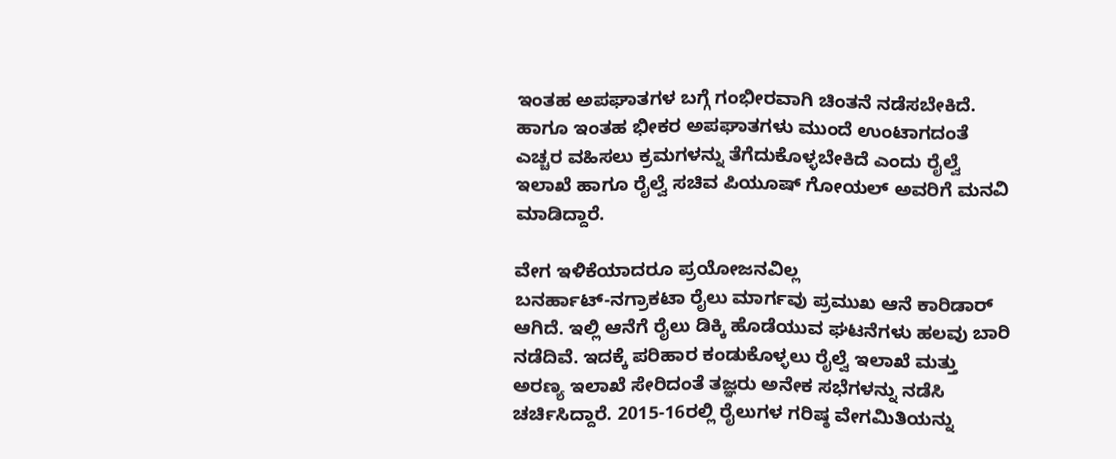ಇಂತಹ ಅಪಘಾತಗಳ ಬಗ್ಗೆ ಗಂಭೀರವಾಗಿ ಚಿಂತನೆ ನಡೆಸಬೇಕಿದೆ. ಹಾಗೂ ಇಂತಹ ಭೀಕರ ಅಪಘಾತಗಳು ಮುಂದೆ ಉಂಟಾಗದಂತೆ ಎಚ್ಚರ ವಹಿಸಲು ಕ್ರಮಗಳನ್ನು ತೆಗೆದುಕೊಳ್ಳಬೇಕಿದೆ ಎಂದು ರೈಲ್ವೆ ಇಲಾಖೆ ಹಾಗೂ ರೈಲ್ವೆ ಸಚಿವ ಪಿಯೂಷ್ ಗೋಯಲ್ ಅವರಿಗೆ ಮನವಿ ಮಾಡಿದ್ದಾರೆ.

ವೇಗ ಇಳಿಕೆಯಾದರೂ ಪ್ರಯೋಜನವಿಲ್ಲ
ಬನರ್ಹಾಟ್-ನಗ್ರಾಕಟಾ ರೈಲು ಮಾರ್ಗವು ಪ್ರಮುಖ ಆನೆ ಕಾರಿಡಾರ್ ಆಗಿದೆ. ಇಲ್ಲಿ ಆನೆಗೆ ರೈಲು ಡಿಕ್ಕಿ ಹೊಡೆಯುವ ಘಟನೆಗಳು ಹಲವು ಬಾರಿ ನಡೆದಿವೆ. ಇದಕ್ಕೆ ಪರಿಹಾರ ಕಂಡುಕೊಳ್ಳಲು ರೈಲ್ವೆ ಇಲಾಖೆ ಮತ್ತು ಅರಣ್ಯ ಇಲಾಖೆ ಸೇರಿದಂತೆ ತಜ್ಞರು ಅನೇಕ ಸಭೆಗಳನ್ನು ನಡೆಸಿ ಚರ್ಚಿಸಿದ್ದಾರೆ. 2015-16ರಲ್ಲಿ ರೈಲುಗಳ ಗರಿಷ್ಠ ವೇಗಮಿತಿಯನ್ನು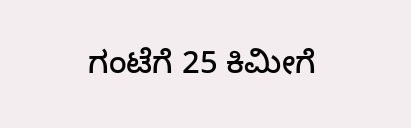ಗಂಟೆಗೆ 25 ಕಿಮೀಗೆ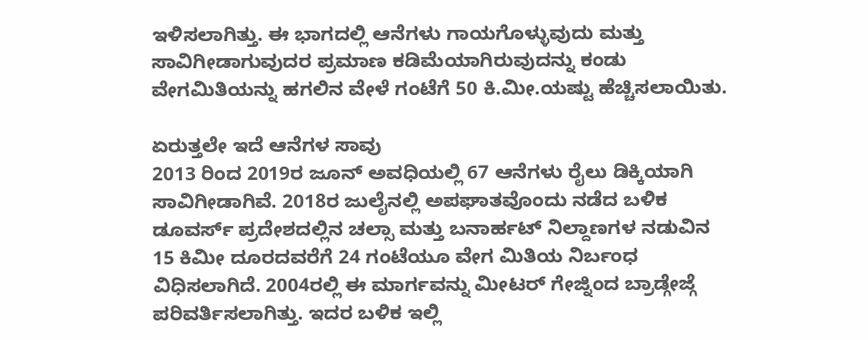ಇಳಿಸಲಾಗಿತ್ತು. ಈ ಭಾಗದಲ್ಲಿ ಆನೆಗಳು ಗಾಯಗೊಳ್ಳುವುದು ಮತ್ತು ಸಾವಿಗೀಡಾಗುವುದರ ಪ್ರಮಾಣ ಕಡಿಮೆಯಾಗಿರುವುದನ್ನು ಕಂಡು ವೇಗಮಿತಿಯನ್ನು ಹಗಲಿನ ವೇಳೆ ಗಂಟೆಗೆ 50 ಕಿ.ಮೀ.ಯಷ್ಟು ಹೆಚ್ಚಿಸಲಾಯಿತು.

ಏರುತ್ತಲೇ ಇದೆ ಆನೆಗಳ ಸಾವು
2013 ರಿಂದ 2019ರ ಜೂನ್ ಅವಧಿಯಲ್ಲಿ 67 ಆನೆಗಳು ರೈಲು ಡಿಕ್ಕಿಯಾಗಿ ಸಾವಿಗೀಡಾಗಿವೆ. 2018ರ ಜುಲೈನಲ್ಲಿ ಅಪಘಾತವೊಂದು ನಡೆದ ಬಳಿಕ ಡೂವರ್ಸ್ ಪ್ರದೇಶದಲ್ಲಿನ ಚಲ್ಸಾ ಮತ್ತು ಬನಾರ್ಹಟ್ ನಿಲ್ದಾಣಗಳ ನಡುವಿನ 15 ಕಿಮೀ ದೂರದವರೆಗೆ 24 ಗಂಟೆಯೂ ವೇಗ ಮಿತಿಯ ನಿರ್ಬಂಧ ವಿಧಿಸಲಾಗಿದೆ. 2004ರಲ್ಲಿ ಈ ಮಾರ್ಗವನ್ನು ಮೀಟರ್ ಗೇಜ್ನಿಂದ ಬ್ರಾಡ್ಗೇಜ್ಗೆ ಪರಿವರ್ತಿಸಲಾಗಿತ್ತು. ಇದರ ಬಳಿಕ ಇಲ್ಲಿ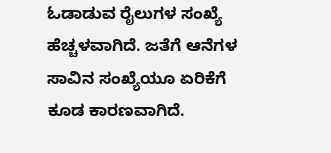ಓಡಾಡುವ ರೈಲುಗಳ ಸಂಖ್ಯೆ ಹೆಚ್ಚಳವಾಗಿದೆ. ಜತೆಗೆ ಆನೆಗಳ ಸಾವಿನ ಸಂಖ್ಯೆಯೂ ಏರಿಕೆಗೆ ಕೂಡ ಕಾರಣವಾಗಿದೆ.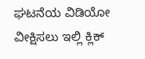ಘಟನೆಯ ವಿಡಿಯೋ ವೀಕ್ಷಿಸಲು ಇಲ್ಲಿ ಕ್ಲಿಕ್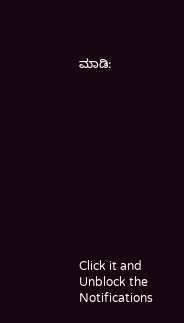ಮಾಡಿ:












Click it and Unblock the Notifications